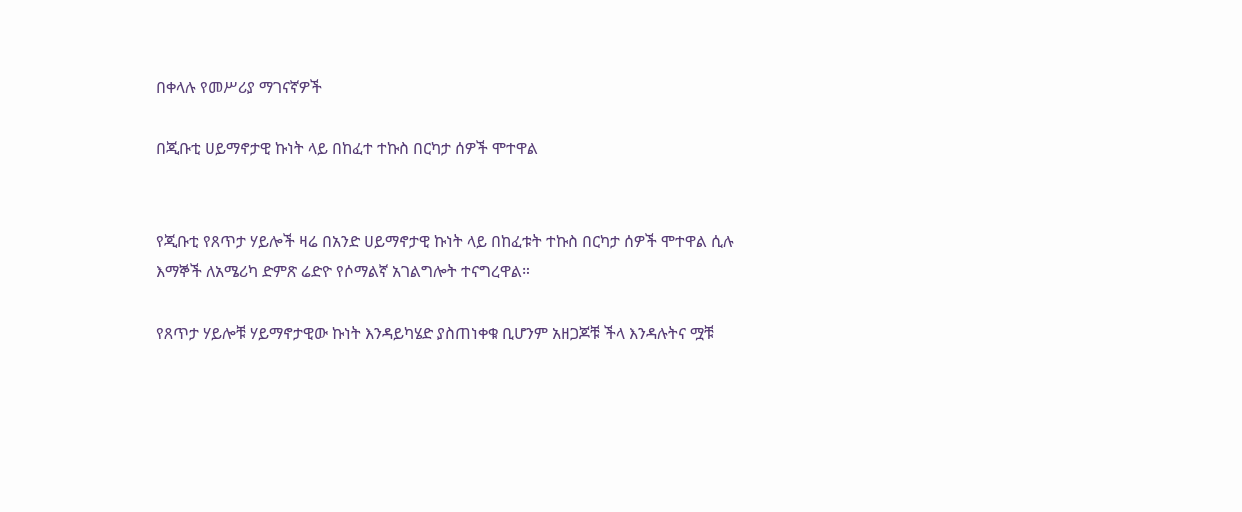በቀላሉ የመሥሪያ ማገናኛዎች

በጂቡቲ ሀይማኖታዊ ኩነት ላይ በከፈተ ተኩስ በርካታ ሰዎች ሞተዋል


የጂቡቲ የጸጥታ ሃይሎች ዛሬ በአንድ ሀይማኖታዊ ኩነት ላይ በከፈቱት ተኩስ በርካታ ሰዎች ሞተዋል ሲሉ እማኞች ለአሜሪካ ድምጽ ሬድዮ የሶማልኛ አገልግሎት ተናግረዋል።

የጸጥታ ሃይሎቹ ሃይማኖታዊው ኩነት እንዳይካሄድ ያስጠነቀቁ ቢሆንም አዘጋጆቹ ችላ እንዳሉትና ሟቹ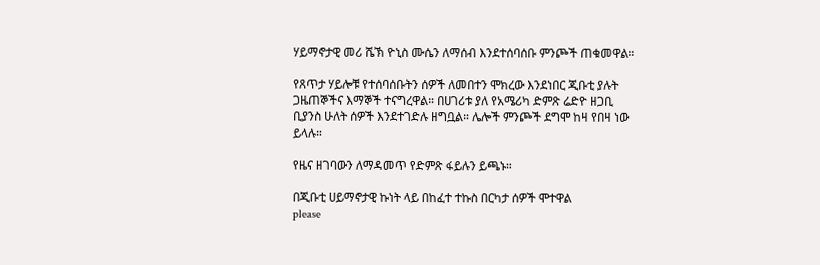ሃይማኖታዊ መሪ ሼኽ ዮኒስ ሙሴን ለማሰብ እንደተሰባሰቡ ምንጮች ጠቁመዋል።

የጸጥታ ሃይሎቹ የተሰባሰቡትን ሰዎች ለመበተን ሞክረው እንደነበር ጂቡቲ ያሉት ጋዜጠኞችና እማኞች ተናግረዋል። በሀገሪቱ ያለ የአሜሪካ ድምጽ ሬድዮ ዘጋቢ ቢያንስ ሁለት ሰዎች እንደተገድሉ ዘግቧል። ሌሎች ምንጮች ደግሞ ከዛ የበዛ ነው ይላሉ።

የዜና ዘገባውን ለማዳመጥ የድምጽ ፋይሉን ይጫኑ።

በጂቡቲ ሀይማኖታዊ ኩነት ላይ በከፈተ ተኩስ በርካታ ሰዎች ሞተዋል
please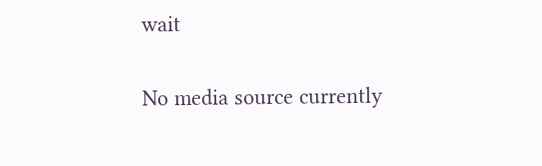wait

No media source currently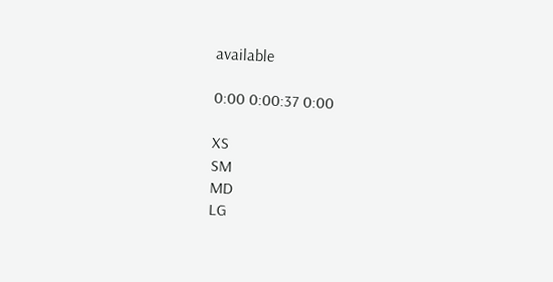available

0:00 0:00:37 0:00

XS
SM
MD
LG